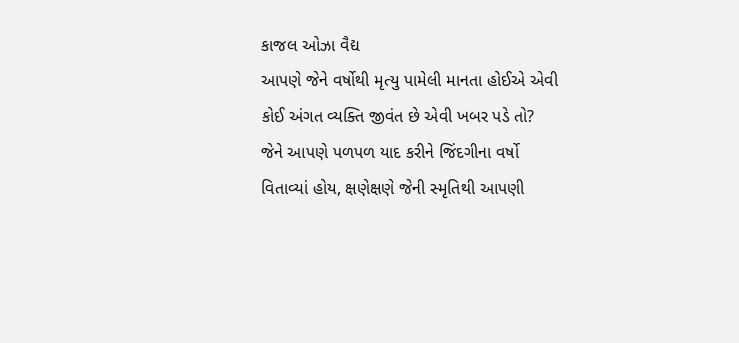કાજલ ઓઝા વૈદ્ય
આપણે જેને વર્ષોથી મૃત્યુ પામેલી માનતા હોઈએ એવી કોઈ અંગત વ્યક્તિ જીવંત છે એવી ખબર પડે તો?
જેને આપણે પળપળ યાદ કરીને જિંદગીના વર્ષો વિતાવ્યાં હોય, ક્ષણેક્ષણે જેની સ્મૃતિથી આપણી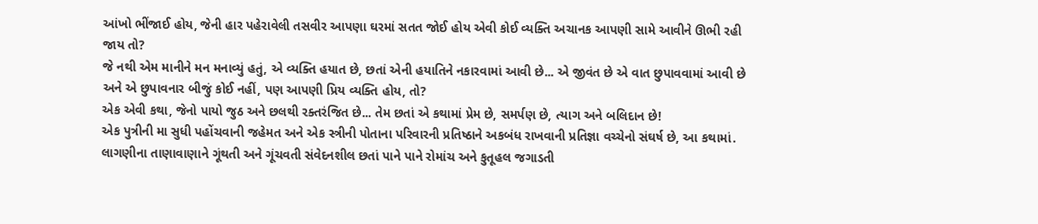આંખો ભીંજાઈ હોય, જેની હાર પહેરાવેલી તસવીર આપણા ઘરમાં સતત જોઈ હોય એવી કોઈ વ્યક્તિ અચાનક આપણી સામે આવીને ઊભી રહી જાય તો?
જે નથી એમ માનીને મન મનાવ્યું હતું, એ વ્યક્તિ હયાત છે, છતાં એની હયાતિને નકારવામાં આવી છે... એ જીવંત છે એ વાત છુપાવવામાં આવી છે અને એ છુપાવનાર બીજું કોઈ નહીં, પણ આપણી પ્રિય વ્યક્તિ હોય, તો?
એક એવી કથા, જેનો પાયો જુઠ અને છલથી રક્તરંજિત છે... તેમ છતાં એ કથામાં પ્રેમ છે, સમર્પણ છે, ત્યાગ અને બલિદાન છે!
એક પુત્રીની મા સુધી પહોંચવાની જહેમત અને એક સ્ત્રીની પોતાના પરિવારની પ્રતિષ્ઠાને અકબંધ રાખવાની પ્રતિજ્ઞા વચ્ચેનો સંઘર્ષ છે, આ કથામાં.
લાગણીના તાણાવાણાને ગૂંથતી અને ગૂંચવતી સંવેદનશીલ છતાં પાને પાને રોમાંચ અને કુતૂહલ જગાડતી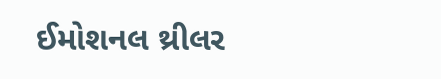ઈમોશનલ થ્રીલર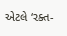એટલે ‘રક્ત-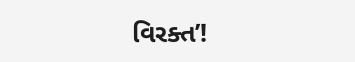વિરક્ત’!